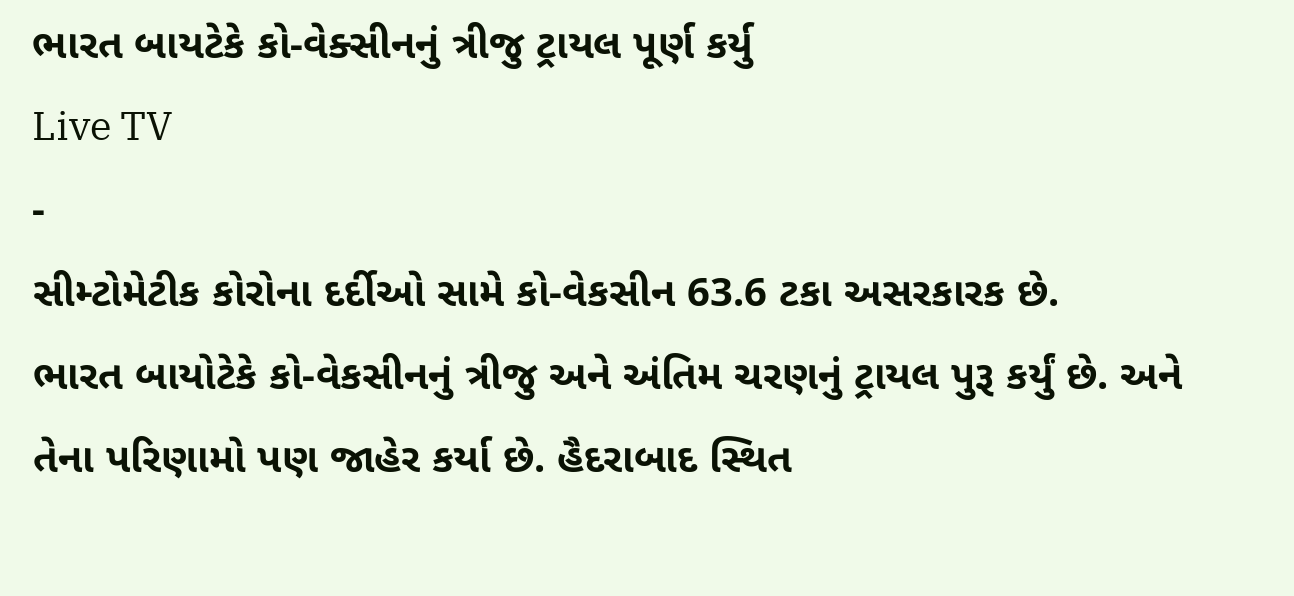ભારત બાયટેકે કો-વેક્સીનનું ત્રીજુ ટ્રાયલ પૂર્ણ કર્યુ
Live TV
-
સીમ્ટોમેટીક કોરોના દર્દીઓ સામે કો-વેકસીન 63.6 ટકા અસરકારક છે.
ભારત બાયોટેકે કો-વેકસીનનું ત્રીજુ અને અંતિમ ચરણનું ટ્રાયલ પુરૂ કર્યું છે. અને તેના પરિણામો પણ જાહેર કર્યા છે. હૈદરાબાદ સ્થિત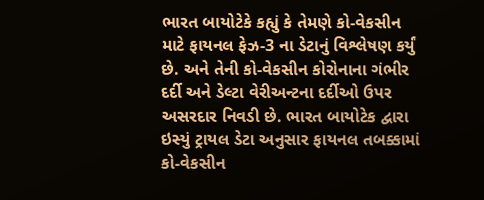ભારત બાયોટેકે કહ્યું કે તેમણે કો-વેકસીન માટે ફાયનલ ફેઝ-3 ના ડેટાનું વિશ્લેષણ કર્યું છે. અને તેની કો-વેકસીન કોરોનાના ગંભીર દર્દી અને ડેલ્ટા વેરીઅન્ટના દર્દીઓ ઉપર અસરદાર નિવડી છે. ભારત બાયોટેક દ્વારા ઇસ્યું ટ્રાયલ ડેટા અનુસાર ફાયનલ તબક્કામાં કો-વેકસીન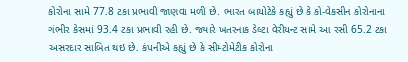કોરોના સામે 77.8 ટકા પ્રભાવી જાણવા મળી છે. ભારત બાયોટેકે કહ્યું છે કે કો-વેકસીન કોરોનાના ગંભીર કેસમાં 93.4 ટકા પ્રભાવી રહી છે. જ્યારે ખતરનાક ડેલ્ટા વેરીયન્ટ સામે આ રસી 65.2 ટકા અસરદાર સાબિત થઇ છે. કંપનીએ કહ્યું છે કે સીમ્ટોમેટીક કોરોના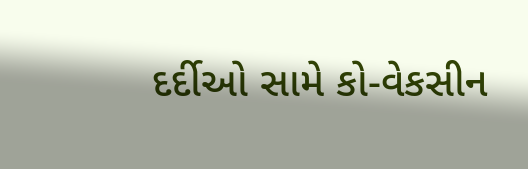દર્દીઓ સામે કો-વેકસીન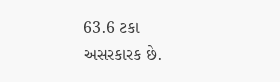63.6 ટકા અસરકારક છે.